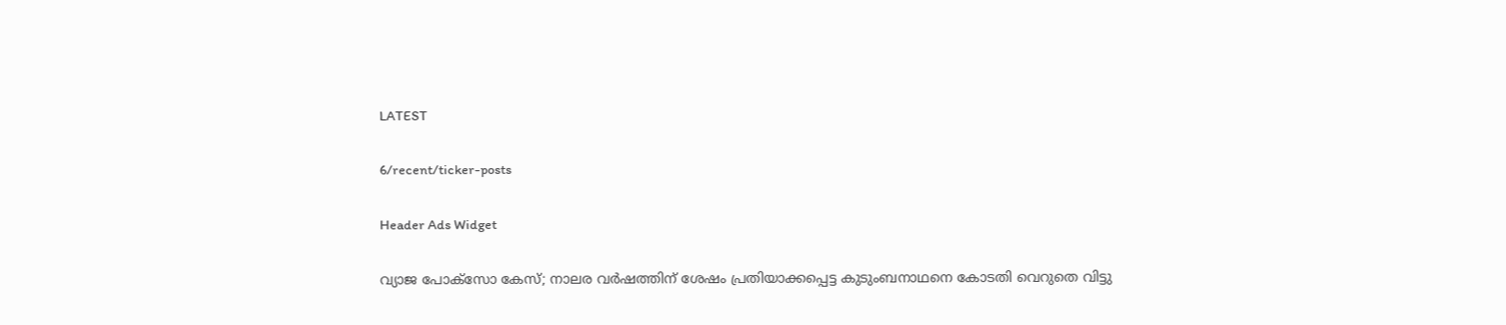LATEST

6/recent/ticker-posts

Header Ads Widget

വ്യാജ പോക്സോ കേസ്; നാലര വര്‍ഷത്തിന് ശേഷം പ്രതിയാക്കപ്പെട്ട കുടുംബനാഥനെ കോടതി വെറുതെ വിട്ടു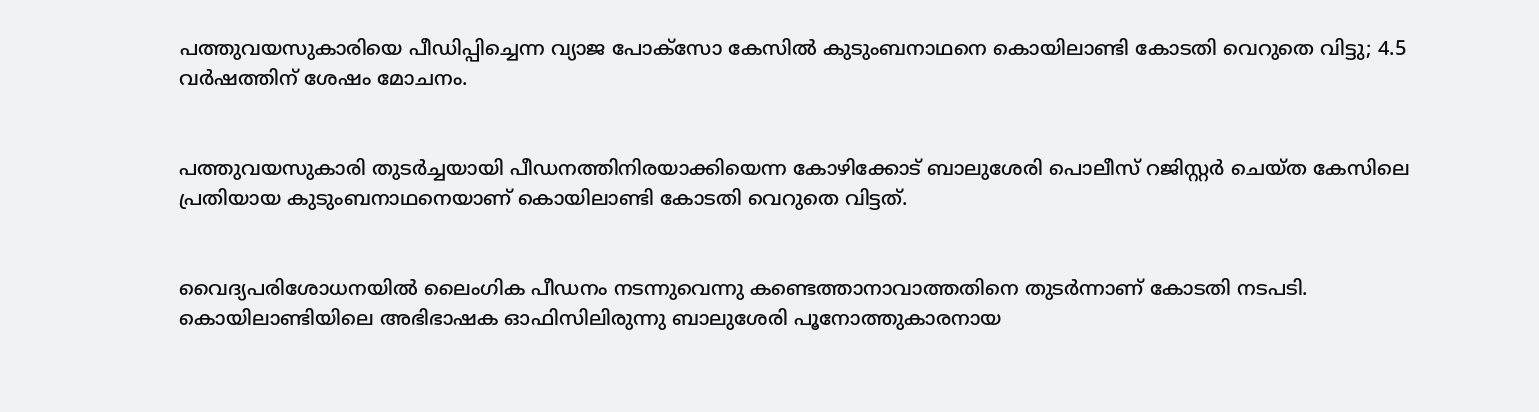പത്തുവയസുകാരിയെ പീഡിപ്പിച്ചെന്ന വ്യാജ പോക്സോ കേസില്‍ കുടുംബനാഥനെ കൊയിലാണ്ടി കോടതി വെറുതെ വിട്ടു; 4.5 വര്‍ഷത്തിന് ശേഷം മോചനം.


പത്തുവയസുകാരി തുടര്‍ച്ചയായി പീഡനത്തിനിരയാക്കിയെന്ന കോഴിക്കോട് ബാലുശേരി പൊലീസ് റജിസ്റ്റര്‍ ചെയ്ത കേസിലെ പ്രതിയായ കുടുംബനാഥനെയാണ് കൊയിലാണ്ടി കോടതി വെറുതെ വിട്ടത്.


വൈദ്യപരിശോധനയില്‍ ലൈംഗിക പീഡനം നടന്നുവെന്നു കണ്ടെത്താനാവാത്തതിനെ തുടര്‍ന്നാണ് കോടതി നടപടി. കൊയിലാണ്ടിയിലെ അഭിഭാഷക ഓഫിസിലിരുന്നു ബാലുശേരി പൂനോത്തുകാരനായ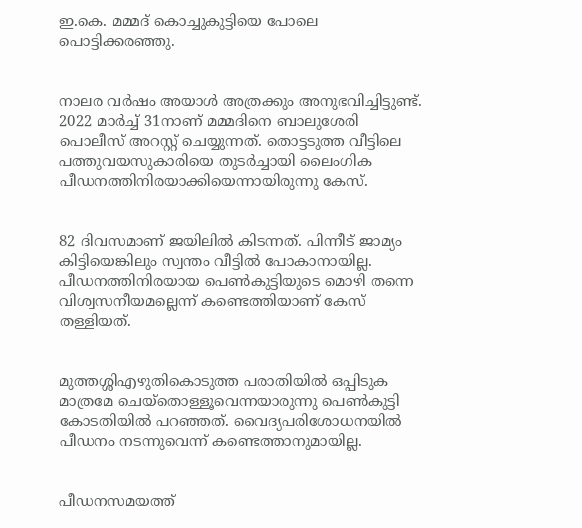ഇ.കെ. മമ്മദ് കൊച്ചുകുട്ടിയെ പോലെ പൊട്ടിക്കരഞ്ഞു.


നാലര വര്‍ഷം അയാള്‍ അത്രക്കും അനുഭവിച്ചിട്ടുണ്ട്. 2022 മാര്‍ച്ച്‌ 31നാണ് മമ്മദിനെ ബാലുശേരി പൊലീസ് അറസ്റ്റ് ചെയ്യുന്നത്. തൊട്ടടുത്ത വീട്ടിലെ പത്തുവയസുകാരിയെ തുടര്‍ച്ചായി ലൈംഗിക പീഡനത്തിനിരയാക്കിയെന്നായിരുന്നു കേസ്.


82 ദിവസമാണ് ജയിലില്‍ കിടന്നത്. പിന്നീട് ജാമ്യം കിട്ടിയെങ്കിലും സ്വന്തം വീട്ടില്‍ പോകാനായില്ല. പീഡനത്തിനിരയായ പെണ്‍കുട്ടിയുടെ മൊഴി തന്നെ വിശ്വസനീയമല്ലെന്ന് കണ്ടെത്തിയാണ് കേസ് തള്ളിയത്.


മുത്തശ്ശിഎഴുതികൊടുത്ത പരാതിയില്‍ ഒപ്പിടുക മാത്രമേ ചെയ്തൊള്ളൂവെന്നയാരുന്നു പെണ്‍കുട്ടി കോടതിയില്‍ പറഞ്ഞത്. വൈദ്യപരിശോധനയില്‍ പീഡനം നടന്നുവെന്ന് കണ്ടെത്താനുമായില്ല.


പീഡനസമയത്ത്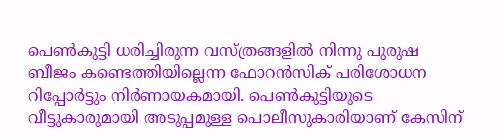പെണ്‍കുട്ടി ധരിച്ചിരുന്ന വസ്ത്രങ്ങളില്‍ നിന്നു പുരുഷ ബീജം കണ്ടെത്തിയില്ലെന്ന ഫോറന്‍സിക് പരിശോധന റിപ്പോര്‍ട്ടും നിര്‍ണായകമായി. പെണ്‍കുട്ടിയുടെ വീട്ടുകാരുമായി അടുപ്പമുള്ള പൊലീസുകാരിയാണ് കേസിന്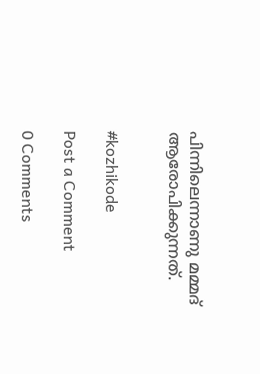പിന്നിലെന്നാണു മമ്മദ് ആരോപിക്കുന്നത്.


#kozhikode

Post a Comment

0 Comments